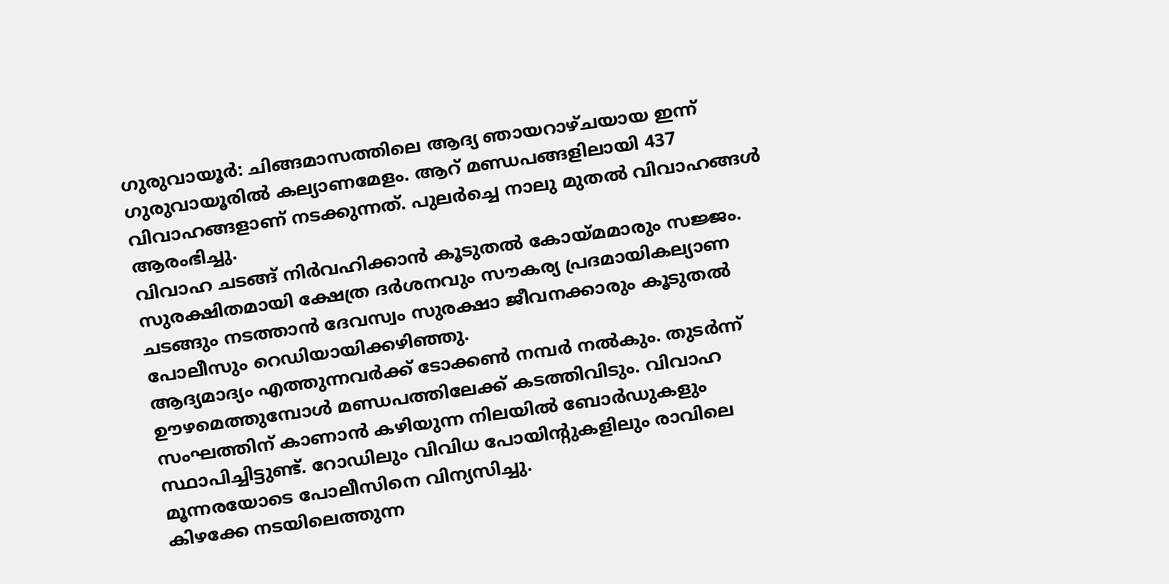ഗുരുവായൂർ: ചിങ്ങമാസത്തിലെ ആദ്യ ഞായറാഴ്ചയായ ഇന്ന് ഗുരുവായൂരിൽ കല്യാണമേളം. ആറ് മണ്ഡപങ്ങളിലായി 437 വിവാഹങ്ങളാണ് നടക്കുന്നത്. പുലർച്ചെ നാലു മുതൽ വിവാഹങ്ങൾ ആരംഭിച്ചു.
വിവാഹ ചടങ്ങ് നിർവഹിക്കാൻ കൂടുതൽ കോയ്മമാരും സജ്ജം. സുരക്ഷിതമായി ക്ഷേത്ര ദർശനവും സൗകര്യ പ്രദമായികല്യാണ ചടങ്ങും നടത്താൻ ദേവസ്വം സുരക്ഷാ ജീവനക്കാരും കൂടുതൽ പോലീസും റെഡിയായിക്കഴിഞ്ഞു.
ആദ്യമാദ്യം എത്തുന്നവർക്ക് ടോക്കൺ നമ്പർ നൽകും. തുടർന്ന് ഊഴമെത്തുമ്പോൾ മണ്ഡപത്തിലേക്ക് കടത്തിവിടും. വിവാഹ സംഘത്തിന് കാണാൻ കഴിയുന്ന നിലയിൽ ബോർഡുകളും സ്ഥാപിച്ചിട്ടുണ്ട്. റോഡിലും വിവിധ പോയിന്റുകളിലും രാവിലെ മൂന്നരയോടെ പോലീസിനെ വിന്യസിച്ചു.
കിഴക്കേ നടയിലെത്തുന്ന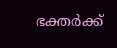ഭക്തർക്ക്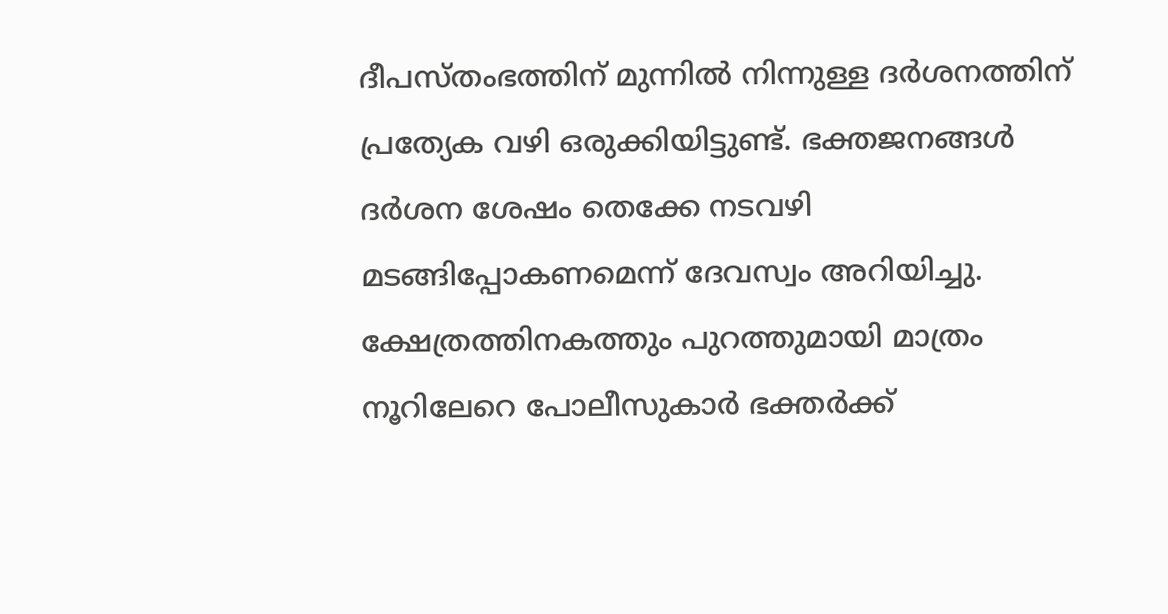ദീപസ്തംഭത്തിന് മുന്നിൽ നിന്നുള്ള ദർശനത്തിന് പ്രത്യേക വഴി ഒരുക്കിയിട്ടുണ്ട്. ഭക്തജനങ്ങൾ ദർശന ശേഷം തെക്കേ നടവഴി മടങ്ങിപ്പോകണമെന്ന് ദേവസ്വം അറിയിച്ചു. ക്ഷേത്രത്തിനകത്തും പുറത്തുമായി മാത്രം നൂറിലേറെ പോലീസുകാർ ഭക്തർക്ക്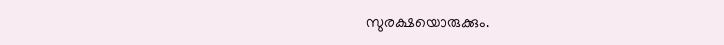സുരക്ഷയൊരുക്കും.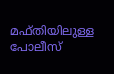മഫ്തിയിലുള്ള പോലീസ്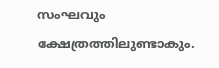സംഘവും ക്ഷേത്രത്തിലുണ്ടാകും.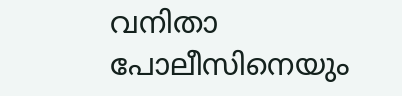വനിതാ പോലീസിനെയും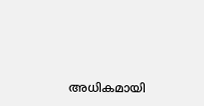അധികമായി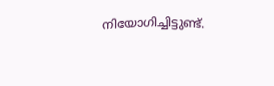നിയോഗിച്ചിട്ടുണ്ട്.